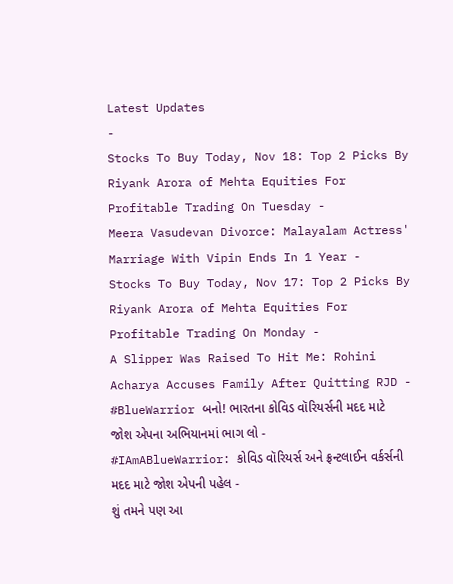Latest Updates
-
Stocks To Buy Today, Nov 18: Top 2 Picks By Riyank Arora of Mehta Equities For Profitable Trading On Tuesday -
Meera Vasudevan Divorce: Malayalam Actress' Marriage With Vipin Ends In 1 Year -
Stocks To Buy Today, Nov 17: Top 2 Picks By Riyank Arora of Mehta Equities For Profitable Trading On Monday -
A Slipper Was Raised To Hit Me: Rohini Acharya Accuses Family After Quitting RJD -
#BlueWarrior બનો! ભારતના કોવિડ વૉરિયર્સની મદદ માટે જોશ એપના અભિયાનમાં ભાગ લો -
#IAmABlueWarrior: કોવિડ વૉરિયર્સ અને ફ્રન્ટલાઈન વર્કર્સની મદદ માટે જોશ એપની પહેલ -
શું તમને પણ આ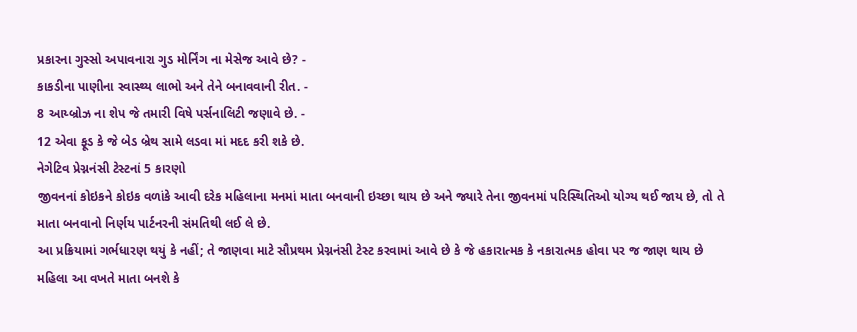પ્રકારના ગુસ્સો અપાવનારા ગુડ મોર્નિંગ ના મેસેજ આવે છે? -
કાકડીના પાણીના સ્વાસ્થ્ય લાભો અને તેને બનાવવાની રીત. -
8 આય્બ્રોઝ ના શેપ જે તમારી વિષે પર્સનાલિટી જણાવે છે. -
12 એવા ફૂડ કે જે બેડ બ્રેથ સામે લડવા માં મદદ કરી શકે છે.
નેગેટિવ પ્રેગ્નનંસી ટેસ્ટનાં 5 કારણો
જીવનનાં કોઇકને કોઇક વળાંકે આવી દરેક મહિલાના મનમાં માતા બનવાની ઇચ્છા થાય છે અને જ્યારે તેના જીવનમાં પરિસ્થિતિઓ યોગ્ય થઈ જાય છે, તો તે માતા બનવાનો નિર્ણય પાર્ટનરની સંમતિથી લઈ લે છે.
આ પ્રક્રિયામાં ગર્ભધારણ થયું કે નહીં; તે જાણવા માટે સૌપ્રથમ પ્રેગ્નનંસી ટેસ્ટ કરવામાં આવે છે કે જે હકારાત્મક કે નકારાત્મક હોવા પર જ જાણ થાય છે મહિલા આ વખતે માતા બનશે કે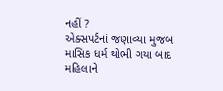નહીં ?
એક્સપર્ટનાં જણાવ્યા મુજબ માસિક ધર્મ થોભી ગયા બાદ મહિલાને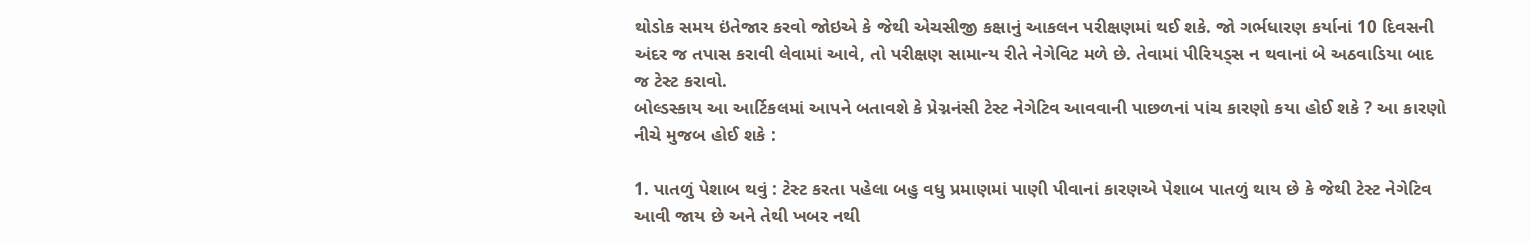થોડોક સમય ઇંતેજાર કરવો જોઇએ કે જેથી એચસીજી કક્ષાનું આકલન પરીક્ષણમાં થઈ શકે. જો ગર્ભધારણ કર્યાનાં 10 દિવસની અંદર જ તપાસ કરાવી લેવામાં આવે, તો પરીક્ષણ સામાન્ય રીતે નેગેવિટ મળે છે. તેવામાં પીરિયડ્સ ન થવાનાં બે અઠવાડિયા બાદ જ ટેસ્ટ કરાવો.
બોલ્ડસ્કાય આ આર્ટિકલમાં આપને બતાવશે કે પ્રેગ્નનંસી ટેસ્ટ નેગેટિવ આવવાની પાછળનાં પાંચ કારણો કયા હોઈ શકે ? આ કારણો નીચે મુજબ હોઈ શકે :

1. પાતળું પેશાબ થવું : ટેસ્ટ કરતા પહેલા બહુ વધુ પ્રમાણમાં પાણી પીવાનાં કારણએ પેશાબ પાતળું થાય છે કે જેથી ટેસ્ટ નેગેટિવ આવી જાય છે અને તેથી ખબર નથી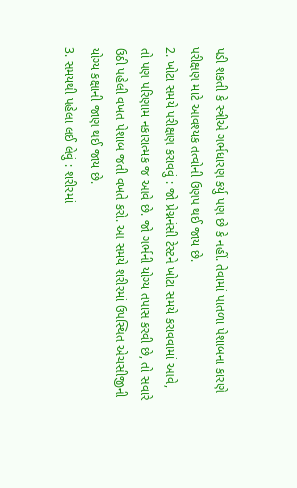પડી શકતી કે સ્ત્રીએ ગર્ભધારણ કર્યુ પણ છે કે નહીં. તેવામાં પાતળા પેશાબના કારણે પરીક્ષણ માટે આવશ્યક તત્વોની ઉણપ થઈ જાય છે.
2. ખોટા સમયે પરીક્ષણ કરાવવું : જો પ્રેગ્નનંસી ટેસ્ટને ખોટા સમયે કરાવવામાં આવે, તો પણ પરિણામ નકારાત્મક જ આવે છે. જો ગર્ભની યોગ્ય તપાસ કરવી છે, તો સવારે ઉઠી પહેલી વખત પેશાબ જતી વખતે કરો. આ સમયે શરીરમાં ઉપસ્થિત એચસીજીની યોગ્ય કક્ષાની જાણ થઈ જાય છે.
3. સમયથી પહેલા લઈ લેવું : શરીરમાં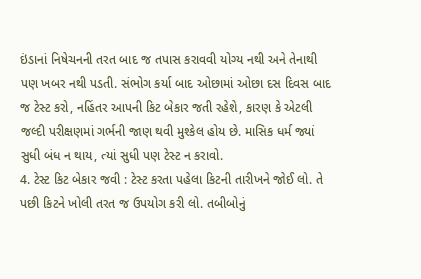ઇંડાનાં નિષેચનની તરત બાદ જ તપાસ કરાવવી યોગ્ય નથી અને તેનાથી પણ ખબર નથી પડતી. સંભોગ કર્યા બાદ ઓછામાં ઓછા દસ દિવસ બાદ જ ટેસ્ટ કરો, નહિંતર આપની કિટ બેકાર જતી રહેશે, કારણ કે એટલી જલ્દી પરીક્ષણમાં ગર્ભની જાણ થવી મુશ્કેલ હોય છે. માસિક ધર્મ જ્યાં સુધી બંધ ન થાય, ત્યાં સુધી પણ ટેસ્ટ ન કરાવો.
4. ટેસ્ટ કિટ બેકાર જવી : ટેસ્ટ કરતા પહેલા કિટની તારીખને જોઈ લો. તે પછી કિટને ખોલી તરત જ ઉપયોગ કરી લો. તબીબોનું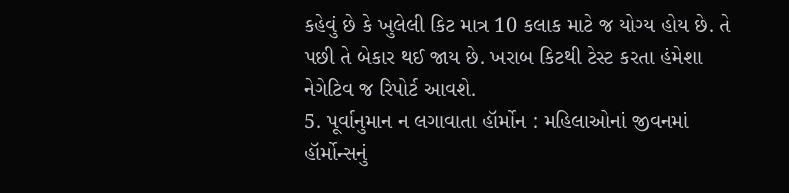કહેવું છે કે ખુલેલી કિટ માત્ર 10 કલાક માટે જ યોગ્ય હોય છે. તે પછી તે બેકાર થઈ જાય છે. ખરાબ કિટથી ટેસ્ટ કરતા હંમેશા નેગેટિવ જ રિપોર્ટ આવશે.
5. પૂર્વાનુમાન ન લગાવાતા હૉર્મોન : મહિલાઓનાં જીવનમાં હૉર્મોન્સનું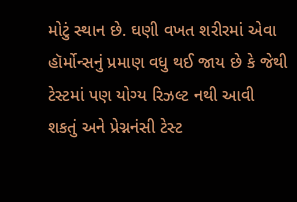મોટું સ્થાન છે. ઘણી વખત શરીરમાં એવા હૉર્મોન્સનું પ્રમાણ વધુ થઈ જાય છે કે જેથી ટેસ્ટમાં પણ યોગ્ય રિઝલ્ટ નથી આવી શકતું અને પ્રેગ્નનંસી ટેસ્ટ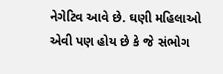નેગેટિવ આવે છે. ઘણી મહિલાઓ એવી પણ હોય છે કે જે સંભોગ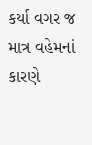કર્યા વગર જ માત્ર વહેમનાં કારણે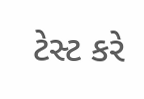ટેસ્ટ કરે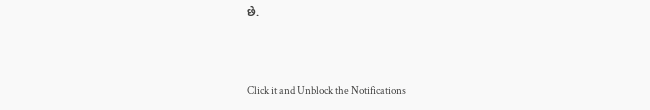છે.



Click it and Unblock the Notifications